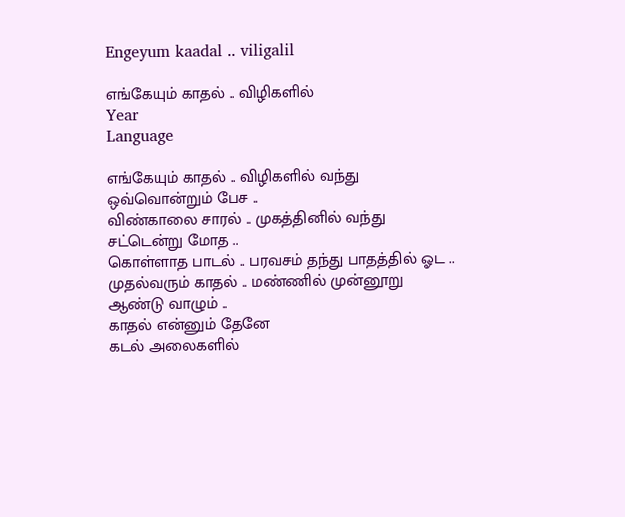Engeyum kaadal .. viligalil

எங்கேயும் காதல் .. விழிகளில்
Year
Language

எங்கேயும் காதல் .. விழிகளில் வந்து ஒவ்வொன்றும் பேச ..
விண்காலை சாரல் .. முகத்தினில் வந்து சட்டென்று மோத ..
கொள்ளாத பாடல் .. பரவசம் தந்து பாதத்தில் ஓட ..
முதல்வரும் காதல் .. மண்ணில் முன்னூறு ஆண்டு வாழும் ..
காதல் என்னும் தேனே
கடல் அலைகளில்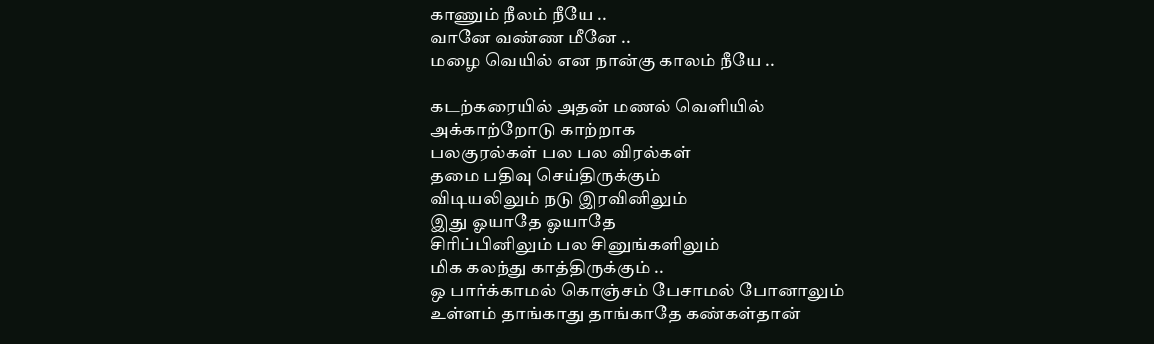காணும் நீலம் நீயே ..
வானே வண்ண மீனே ..
மழை வெயில் என நான்கு காலம் நீயே ..

கடற்கரையில் அதன் மணல் வெளியில்
அக்காற்றோடு காற்றாக
பலகுரல்கள் பல பல விரல்கள்
தமை பதிவு செய்திருக்கும்
விடியலிலும் நடு இரவினிலும்
இது ஓயாதே ஓயாதே
சிரிப்பினிலும் பல சினுங்களிலும்
மிக கலந்து காத்திருக்கும் ..
ஒ பார்க்காமல் கொஞ்சம் பேசாமல் போனாலும்
உள்ளம் தாங்காது தாங்காதே கண்கள்தான்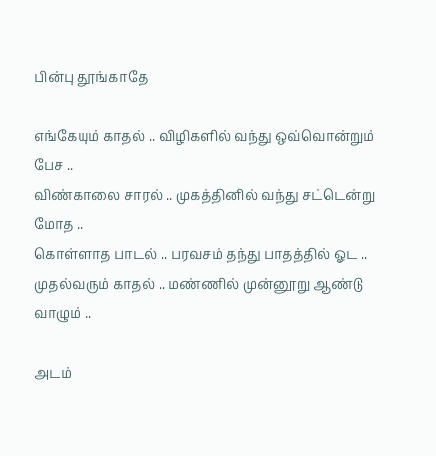பின்பு தூங்காதே

எங்கேயும் காதல் .. விழிகளில் வந்து ஒவ்வொன்றும் பேச ..
விண்காலை சாரல் .. முகத்தினில் வந்து சட்டென்று மோத ..
கொள்ளாத பாடல் .. பரவசம் தந்து பாதத்தில் ஓட ..
முதல்வரும் காதல் .. மண்ணில் முன்னூறு ஆண்டு வாழும் ..

அடம்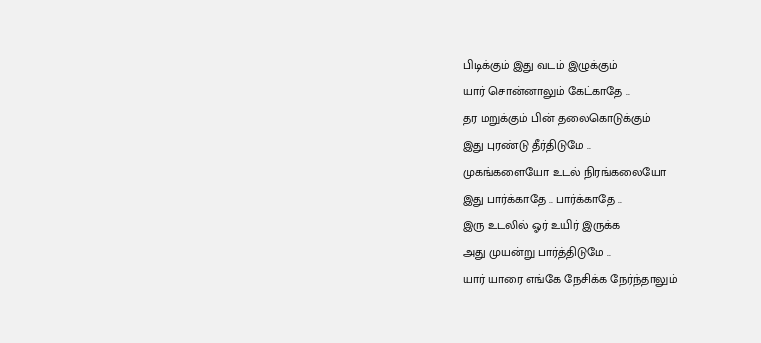பிடிக்கும் இது வடம் இழுக்கும்
யார் சொன்னாலும் கேட்காதே ..
தர மறுக்கும் பின் தலைகொடுக்கும்
இது புரண்டு தீர்திடுமே ..
முகங்களையோ உடல் நிரங்கலையோ
இது பார்க்காதே .. பார்க்காதே ..
இரு உடலில் ஓர் உயிர் இருக்க
அது முயன்று பார்த்திடுமே ..
யார் யாரை எங்கே நேசிக்க நேர்ந்தாலும்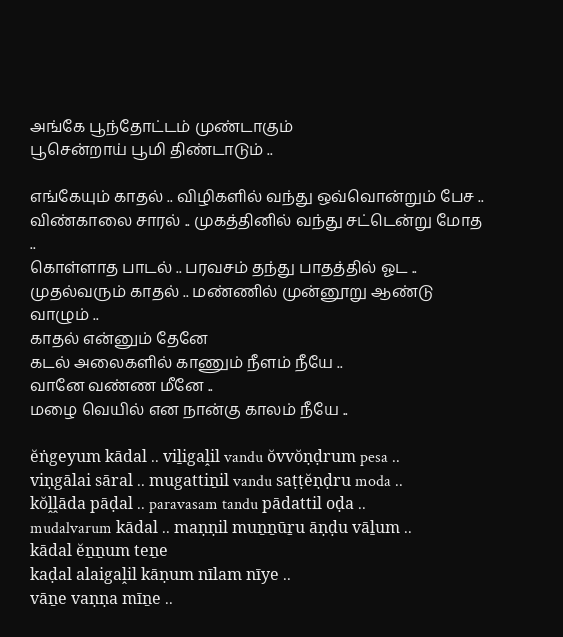அங்கே பூந்தோட்டம் முண்டாகும்
பூசென்றாய் பூமி திண்டாடும் ..

எங்கேயும் காதல் .. விழிகளில் வந்து ஒவ்வொன்றும் பேச ..
விண்காலை சாரல் .. முகத்தினில் வந்து சட்டென்று மோத ..
கொள்ளாத பாடல் .. பரவசம் தந்து பாதத்தில் ஓட ..
முதல்வரும் காதல் .. மண்ணில் முன்னூறு ஆண்டு வாழும் ..
காதல் என்னும் தேனே
கடல் அலைகளில் காணும் நீளம் நீயே ..
வானே வண்ண மீனே ..
மழை வெயில் என நான்கு காலம் நீயே ..

ĕṅgeyum kādal .. viḻigaḽil vandu ŏvvŏṇḍrum pesa ..
viṇgālai sāral .. mugattiṉil vandu saṭṭĕṇḍru moda ..
kŏḽḽāda pāḍal .. paravasam tandu pādattil oḍa ..
mudalvarum kādal .. maṇṇil muṉṉūṟu āṇḍu vāḻum ..
kādal ĕṉṉum teṉe
kaḍal alaigaḽil kāṇum nīlam nīye ..
vāṉe vaṇṇa mīṉe ..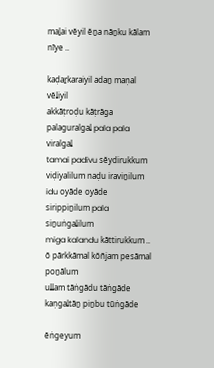maḻai vĕyil ĕṉa nāṉku kālam nīye ..

kaḍaṟkaraiyil adaṉ maṇal vĕḽiyil
akkāṭroḍu kāṭrāga
palaguralgaḽ pala pala viralgaḽ
tamai padivu sĕydirukkum
viḍiyalilum naḍu iraviṉilum
idu oyāde oyāde
sirippiṉilum pala siṉuṅgaḽilum
miga kalandu kāttirukkum ..
ŏ pārkkāmal kŏñjam pesāmal poṉālum
uḽḽam tāṅgādu tāṅgāde kaṇgaḽtāṉ piṉbu tūṅgāde

ĕṅgeyum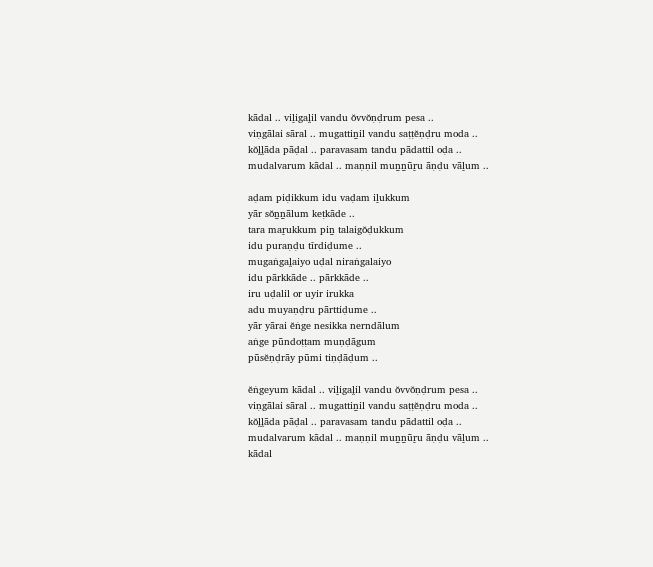kādal .. viḻigaḽil vandu ŏvvŏṇḍrum pesa ..
viṇgālai sāral .. mugattiṉil vandu saṭṭĕṇḍru moda ..
kŏḽḽāda pāḍal .. paravasam tandu pādattil oḍa ..
mudalvarum kādal .. maṇṇil muṉṉūṟu āṇḍu vāḻum ..

aḍam piḍikkum idu vaḍam iḻukkum
yār sŏṉṉālum keṭkāde ..
tara maṟukkum piṉ talaigŏḍukkum
idu puraṇḍu tīrdiḍume ..
mugaṅgaḽaiyo uḍal niraṅgalaiyo
idu pārkkāde .. pārkkāde ..
iru uḍalil or uyir irukka
adu muyaṇḍru pārttiḍume ..
yār yārai ĕṅge nesikka nerndālum
aṅge pūndoṭṭam muṇḍāgum
pūsĕṇḍrāy pūmi tiṇḍāḍum ..

ĕṅgeyum kādal .. viḻigaḽil vandu ŏvvŏṇḍrum pesa ..
viṇgālai sāral .. mugattiṉil vandu saṭṭĕṇḍru moda ..
kŏḽḽāda pāḍal .. paravasam tandu pādattil oḍa ..
mudalvarum kādal .. maṇṇil muṉṉūṟu āṇḍu vāḻum ..
kādal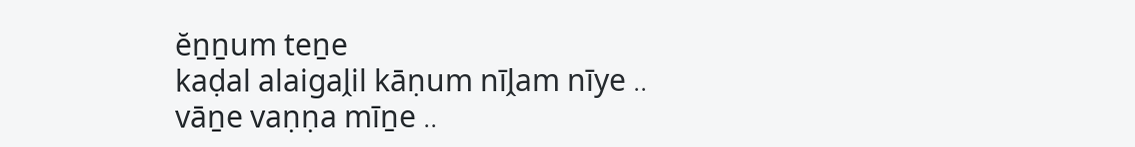ĕṉṉum teṉe
kaḍal alaigaḽil kāṇum nīḽam nīye ..
vāṉe vaṇṇa mīṉe ..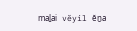maḻai vĕyil ĕṉa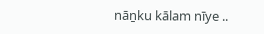nāṉku kālam nīye ..